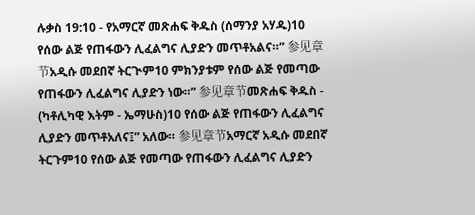ሉቃስ 19:10 - የአማርኛ መጽሐፍ ቅዱስ (ሰማንያ አሃዱ)10 የሰው ልጅ የጠፋውን ሊፈልግና ሊያድን መጥቶአልና።” 参见章节አዲሱ መደበኛ ትርጒም10 ምክንያቱም የሰው ልጅ የመጣው የጠፋውን ሊፈልግና ሊያድን ነው።” 参见章节መጽሐፍ ቅዱስ - (ካቶሊካዊ እትም - ኤማሁስ)10 የሰው ልጅ የጠፋውን ሊፈልግና ሊያድን መጥቶአለና፤” አለው። 参见章节አማርኛ አዲሱ መደበኛ ትርጉም10 የሰው ልጅ የመጣው የጠፋውን ሊፈልግና ሊያድን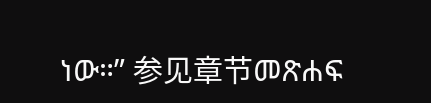ነው።” 参见章节መጽሐፍ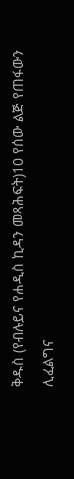ቅዱስ (የብሉይና የሐዲስ ኪዳን መጻሕፍት)10 የሰው ልጅ የጠፋውን ሊፈልግና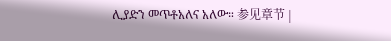ሊያድን መጥቶአለና አለው። 参见章节 |